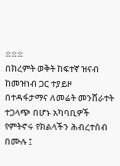፨፨፨
በክረምት ወቅት ከፍተኛ ዝናብ ከመዝነብ ጋር ተያይዞ በተዳፋታማና ለመሬት መንሸራተት ተጋላጭ በሆኑ አካባቢዎች የምትኖሩ የክልላችን ሕብረተሰብ በሙሉ ፤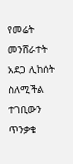የመሬት መንሸራተት አደጋ ሊከሰት ስለሚችል ተገቢውን ጥንቃቄ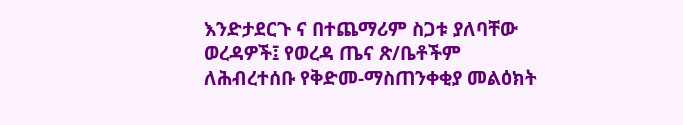እንድታደርጉ ና በተጨማሪም ስጋቱ ያለባቸው ወረዳዎች፤ የወረዳ ጤና ጽ/ቤቶችም ለሕብረተሰቡ የቅድመ-ማስጠንቀቂያ መልዕክት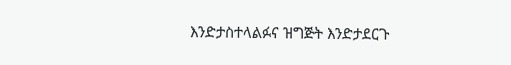እንድታስተላልፉና ዝግጅት እንድታደርጉ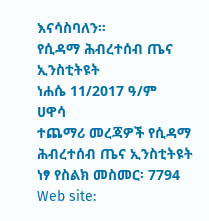እናሳስባለን።
የሲዳማ ሕብረተሰብ ጤና ኢንስቲትዩት
ነሐሴ 11/2017 ዓ/ም
ሀዋሳ
ተጨማሪ መረጃዎች የሲዳማ ሕብረተሰብ ጤና ኢንስቲትዩት
ነፃ የስልክ መስመር፡ 7794
Web site: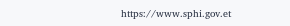https://www.sphi.gov.et